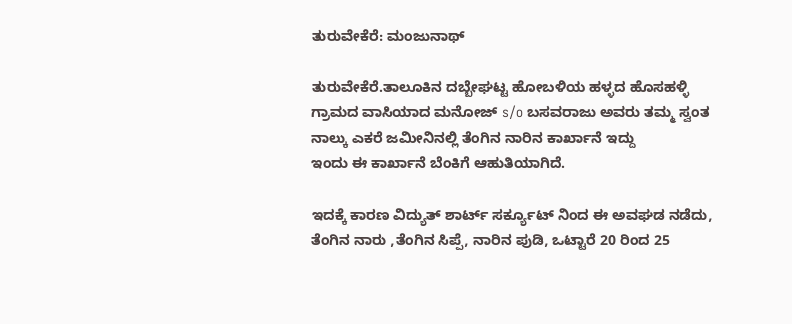ತುರುವೇಕೆರೆ: ಮಂಜುನಾಥ್

ತುರುವೇಕೆರೆ.ತಾಲೂಕಿನ ದಬ್ಬೇಘಟ್ಟ ಹೋಬಳಿಯ ಹಳ್ಳದ ಹೊಸಹಳ್ಳಿ ಗ್ರಾಮದ ವಾಸಿಯಾದ ಮನೋಜ್ s/o ಬಸವರಾಜು ಅವರು ತಮ್ಮ ಸ್ವಂತ ನಾಲ್ಕು ಎಕರೆ ಜಮೀನಿನಲ್ಲಿ ತೆಂಗಿನ ನಾರಿನ ಕಾರ್ಖಾನೆ ಇದ್ದು
ಇಂದು ಈ ಕಾರ್ಖಾನೆ ಬೆಂಕಿಗೆ ಆಹುತಿಯಾಗಿದೆ.

ಇದಕ್ಕೆ ಕಾರಣ ವಿದ್ಯುತ್ ಶಾರ್ಟ್ ಸರ್ಕ್ಯೂಟ್ ನಿಂದ ಈ ಅವಘಡ ನಡೆದು,
ತೆಂಗಿನ ನಾರು ,ತೆಂಗಿನ ಸಿಪ್ಪೆ, ನಾರಿನ ಪುಡಿ, ಒಟ್ಟಾರೆ 20 ರಿಂದ 25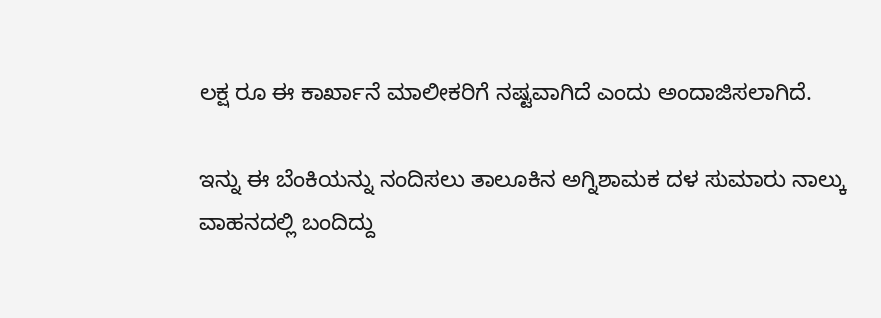ಲಕ್ಷ ರೂ ಈ ಕಾರ್ಖಾನೆ ಮಾಲೀಕರಿಗೆ ನಷ್ಟವಾಗಿದೆ ಎಂದು ಅಂದಾಜಿಸಲಾಗಿದೆ.

ಇನ್ನು ಈ ಬೆಂಕಿಯನ್ನು ನಂದಿಸಲು ತಾಲೂಕಿನ ಅಗ್ನಿಶಾಮಕ ದಳ ಸುಮಾರು ನಾಲ್ಕು ವಾಹನದಲ್ಲಿ ಬಂದಿದ್ದು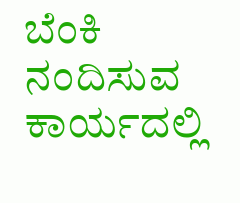ಬೆಂಕಿ ನಂದಿಸುವ ಕಾರ್ಯದಲ್ಲಿ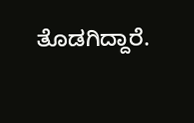ತೊಡಗಿದ್ದಾರೆ.